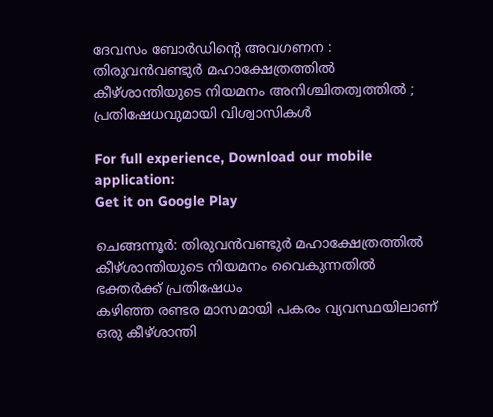ദേവസം ബോർഡിന്റെ അവഗണന : തിരുവൻവണ്ടുർ മഹാക്ഷേത്രത്തിൽ കീഴ്ശാന്തിയുടെ നിയമനം അനിശ്ചിതത്വത്തിൽ ; പ്രതിഷേധവുമായി വിശ്വാസികള്‍

For full experience, Download our mobile application:
Get it on Google Play

ചെങ്ങന്നൂർ: തിരുവൻവണ്ടുർ മഹാക്ഷേത്രത്തിൽ കീഴ്ശാന്തിയുടെ നിയമനം വൈകുന്നതിൽ ഭക്തർക്ക് പ്രതിഷേധം
കഴിഞ്ഞ രണ്ടര മാസമായി പകരം വ്യവസ്ഥയിലാണ് ഒരു കീഴ്ശാന്തി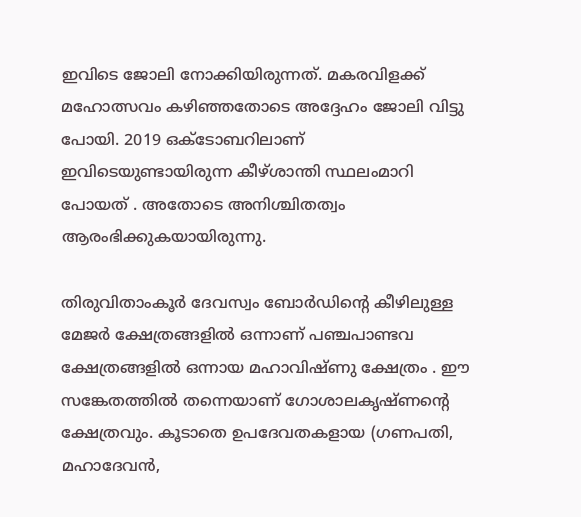ഇവിടെ ജോലി നോക്കിയിരുന്നത്. മകരവിളക്ക് മഹോത്സവം കഴിഞ്ഞതോടെ അദ്ദേഹം ജോലി വിട്ടു പോയി. 2019 ഒക്ടോബറിലാണ് ഇവിടെയുണ്ടായിരുന്ന കീഴ്ശാന്തി സ്ഥലംമാറി പോയത് . അതോടെ അനിശ്ചിതത്വം ആരംഭിക്കുകയായിരുന്നു.

തിരുവിതാംകൂർ ദേവസ്വം ബോർഡിന്റെ കീഴിലുള്ള മേജർ ക്ഷേത്രങ്ങളിൽ ഒന്നാണ് പഞ്ചപാണ്ടവ ക്ഷേത്രങ്ങളിൽ ഒന്നായ മഹാവിഷ്ണു ക്ഷേത്രം . ഈ സങ്കേതത്തിൽ തന്നെയാണ് ഗോശാലകൃഷ്ണന്റെ ക്ഷേത്രവും. കൂടാതെ ഉപദേവതകളായ (ഗണപതി, മഹാദേവൻ,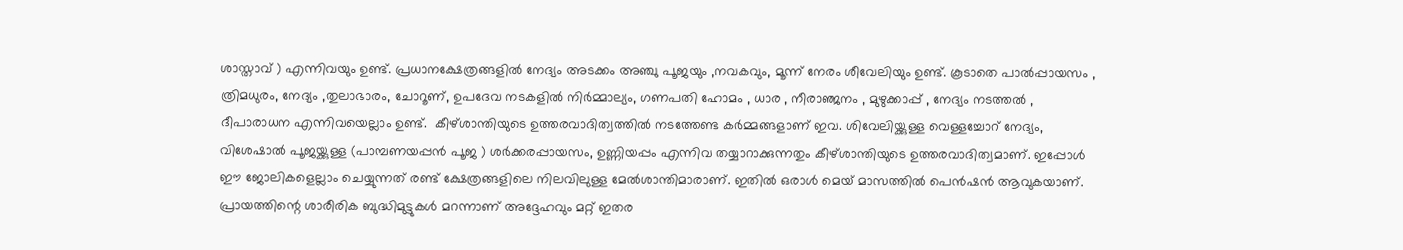ശാസ്താവ് ) എന്നിവയും ഉണ്ട്. പ്രധാനക്ഷേത്രങ്ങളിൽ നേദ്യം അടക്കം അഞ്ചു പൂജയും ,നവകവും, മൂന്ന് നേരം ശീവേലിയും ഉണ്ട്. കൂടാതെ പാൽപ്പായസം , ത്രിമധുരം, നേദ്യം ,തുലാഭാരം, ചോറൂണ്, ഉപദേവ നടകളിൽ നിർമ്മാല്യം, ഗണപതി ഹോമം , ധാര , നീരാഞ്ജനം , മുഴുക്കാപ്പ് , നേദ്യം നടത്തൽ , ദീപാരാധന എന്നിവയെല്ലാം ഉണ്ട്.  കീഴ്ശാന്തിയുടെ ഉത്തരവാദിത്വത്തിൽ നടത്തേണ്ട കർമ്മങ്ങളാണ് ഇവ. ശിവേലിയ്ക്കുള്ള വെള്ളച്ചോറ് നേദ്യം, വിശേഷാൽ പൂജയ്ക്കുള്ള (പാമ്പണയപ്പൻ പൂജ ) ശർക്കരപ്പായസം, ഉണ്ണിയപ്പം എന്നിവ തയ്യാറാക്കുന്നതും കീഴ്ശാന്തിയുടെ ഉത്തരവാദിത്വമാണ്. ഇപ്പോൾ ഈ ജോലികളെല്ലാം ചെയ്യുന്നത് രണ്ട് ക്ഷേത്രങ്ങളിലെ നിലവിലുള്ള മേൽശാന്തിമാരാണ്. ഇതിൽ ഒരാൾ മെയ് മാസത്തിൽ പെൻഷൻ ആവുകയാണ്. പ്രായത്തിന്റെ ശാരീരിക ബുദ്ധിമുട്ടുകൾ മറന്നാണ് അദ്ദേഹവും മറ്റ് ഇതര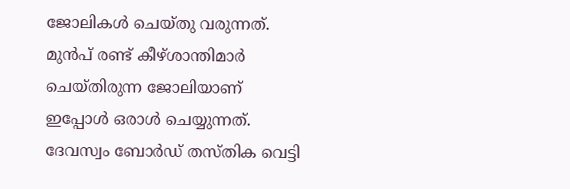ജോലികൾ ചെയ്തു വരുന്നത്. മുൻപ് രണ്ട് കീഴ്ശാന്തിമാർ ചെയ്തിരുന്ന ജോലിയാണ് ഇപ്പോൾ ഒരാൾ ചെയ്യുന്നത്. ദേവസ്വം ബോർഡ് തസ്തിക വെട്ടി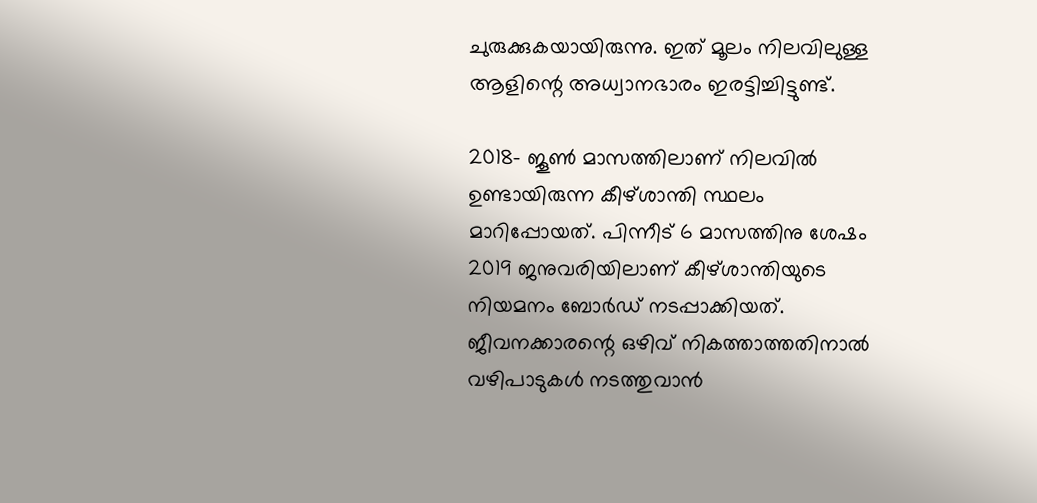ചുരുക്കുകയായിരുന്നു. ഇത് മൂലം നിലവിലുള്ള ആളിന്റെ അധ്വാനഭാരം ഇരട്ടിച്ചിട്ടുണ്ട്.

2018- ജൂൺ മാസത്തിലാണ് നിലവിൽ ഉണ്ടായിരുന്ന കീഴ്‌ശാന്തി സ്ഥലം മാറിപ്പോയത്. പിന്നീട് 6 മാസത്തിനു ശേഷം 2019 ജനുവരിയിലാണ് കീഴ്ശാന്തിയുടെ നിയമനം ബോർഡ് നടപ്പാക്കിയത്. ജീവനക്കാരന്റെ ഒഴിവ് നികത്താത്തതിനാൽ വഴിപാടുകൾ നടത്തുവാൻ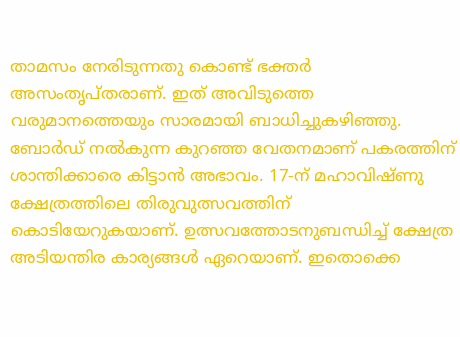താമസം നേരിടുന്നതു കൊണ്ട് ഭക്തർ അസംതൃപ്തരാണ്. ഇത് അവിടുത്തെ വരുമാനത്തെയും സാരമായി ബാധിച്ചുകഴിഞ്ഞു. ബോർഡ് നൽകുന്ന കുറഞ്ഞ വേതനമാണ് പകരത്തിന് ശാന്തിക്കാരെ കിട്ടാൻ അഭാവം. 17-ന് മഹാവിഷ്ണു ക്ഷേത്രത്തിലെ തിരുവുത്സവത്തിന് കൊടിയേറുകയാണ്. ഉത്സവത്തോടനുബന്ധിച്ച് ക്ഷേത്ര അടിയന്തിര കാര്യങ്ങൾ ഏറെയാണ്. ഇതൊക്കെ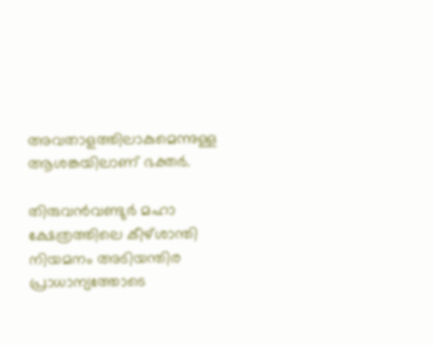അവതാളത്തിലാകുമെന്നുള്ള ആശങ്കയിലാണ് ഭക്തർ.

തിരുവൻവണ്ടുർ മഹാ ക്ഷേത്രത്തിലെ കീഴ്ശാന്തി നിയമനം അടിയന്തിര പ്രാധാന്യത്തോടെ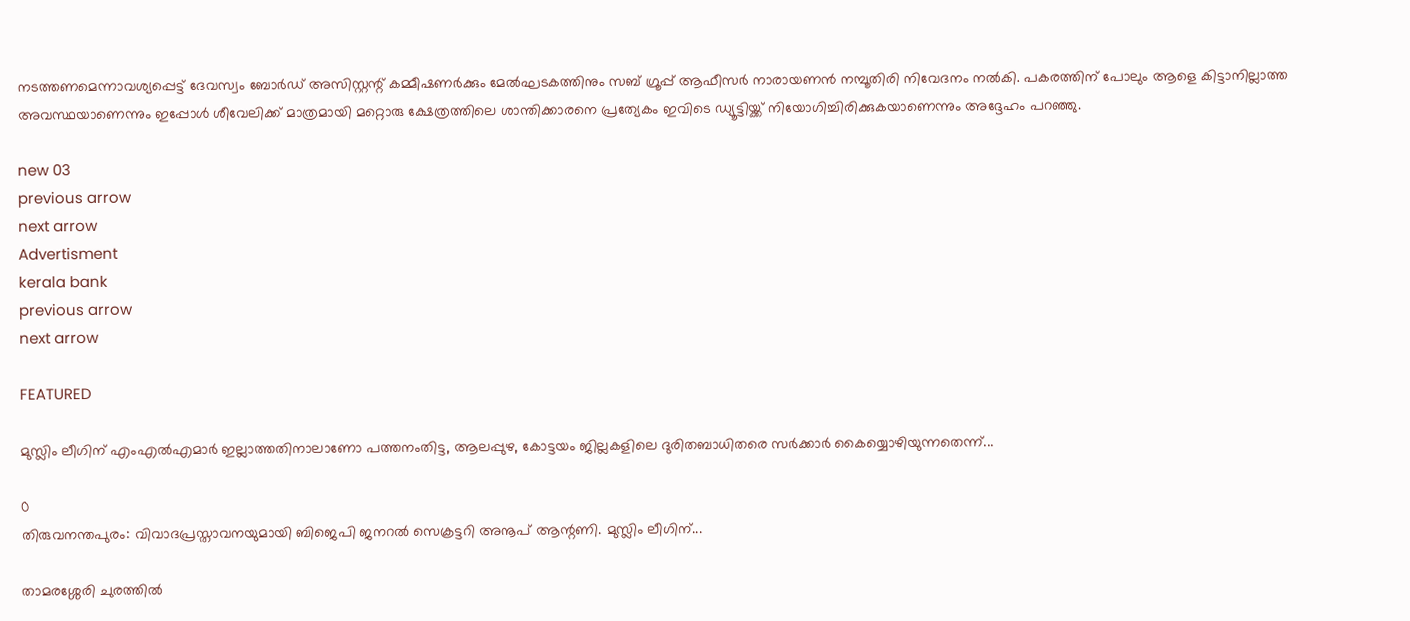നടത്തണമെന്നാവശ്യപ്പെട്ട് ദേവസ്വം ബോർഡ് അസിസ്റ്റന്റ് കമ്മീഷണർക്കും മേൽഘടകത്തിനും സബ് ഗ്രൂപ്പ് ആഫീസർ നാരായണൻ നമ്പൂതിരി നിവേദനം നൽകി. പകരത്തിന് പോലും ആളെ കിട്ടാനില്ലാത്ത അവസ്ഥയാണെന്നും ഇപ്പോൾ ശീവേലിക്ക് മാത്രമായി മറ്റൊരു ക്ഷേത്രത്തിലെ ശാന്തിക്കാരനെ പ്രത്യേകം ഇവിടെ ഡ്യൂട്ടിയ്ക്ക് നിയോഗിച്ചിരിക്കുകയാണെന്നും അദ്ദേഹം പറഞ്ഞു.

new 03
previous arrow
next arrow
Advertisment
kerala bank
previous arrow
next arrow

FEATURED

മുസ്ലിം ലീഗിന് എംഎൽഎമാർ ഇല്ലാത്തതിനാലാണോ പത്തനംതിട്ട, ആലപ്പുഴ, കോട്ടയം ജില്ലകളിലെ ദുരിതബാധിതരെ സർക്കാർ കൈയ്യൊഴിയുന്നതെന്ന്...

0
തിരുവനന്തപുരം: വിവാദപ്രസ്താവനയുമായി ബിജെപി ജനറൽ സെക്രട്ടറി അനൂപ് ആന്റണി. മുസ്ലിം ലീഗിന്...

താമരശ്ശേരി ചുരത്തില്‍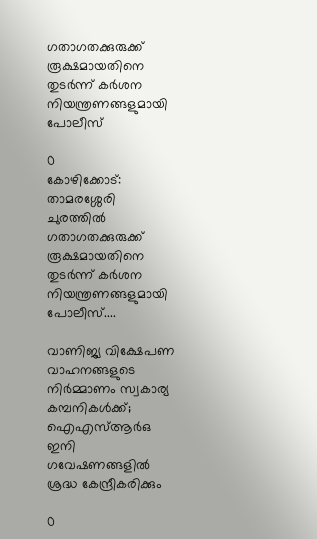ഗതാഗതക്കുരുക്ക് രൂക്ഷമായതിനെ തുടര്‍ന്ന് കര്‍ശന നിയന്ത്രണങ്ങളുമായി പോലീസ്

0
കോഴിക്കോട്: താമരശ്ശേരി ചുരത്തില്‍ ഗതാഗതക്കുരുക്ക് രൂക്ഷമായതിനെ തുടര്‍ന്ന് കര്‍ശന നിയന്ത്രണങ്ങളുമായി പോലീസ്....

വാണിജ്യ വിക്ഷേപണ വാഹനങ്ങളുടെ നിർമ്മാണം സ്വകാര്യ കമ്പനികൾക്ക്; ഐഎസ്ആർഒ ഇനി ഗവേഷണങ്ങളിൽ ശ്രദ്ധ കേന്ദ്രീകരിക്കും

0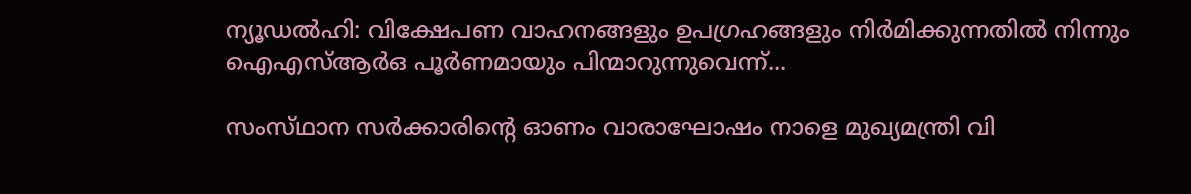ന്യൂഡല്‍ഹി: വിക്ഷേപണ വാഹനങ്ങളും ഉപഗ്രഹങ്ങളും നിര്‍മിക്കുന്നതില്‍ നിന്നും ഐഎസ്ആര്‍ഒ പൂര്‍ണമായും പിന്മാറുന്നുവെന്ന്...

സംസ്‌ഥാന സർക്കാരിൻ്റെ ഓണം വാരാഘോഷം നാളെ മുഖ്യമന്ത്രി വി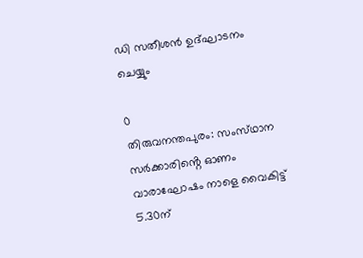ഡി സതീശൻ ഉദ്ഘാടനം ചെയ്യും

0
തിരുവനന്തപുരം: സംസ്‌ഥാന സർക്കാരിൻ്റെ ഓണം വാരാഘോഷം നാളെ വൈകിട്ട് 5.30ന്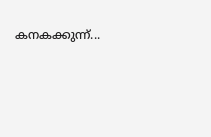കനകക്കുന്ന്...